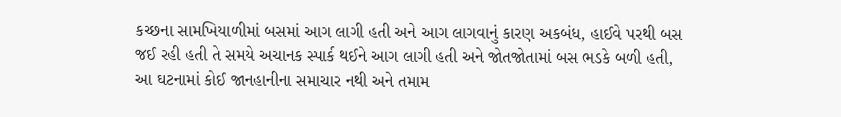કચ્છના સામખિયાળીમાં બસમાં આગ લાગી હતી અને આગ લાગવાનું કારણ અકબંધ, હાઈવે પરથી બસ જઈ રહી હતી તે સમયે અચાનક સ્પાર્ક થઈને આગ લાગી હતી અને જોતજોતામાં બસ ભડકે બળી હતી, આ ઘટનામાં કોઈ જાનહાનીના સમાચાર નથી અને તમામ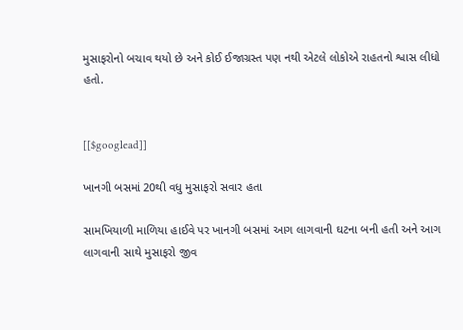મુસાફરોનો બચાવ થયો છે અને કોઈ ઈજાગ્રસ્ત પણ નથી એટલે લોકોએ રાહતનો શ્વાસ લીધો હતો.


[[$googlead]]

ખાનગી બસમાં 20થી વધુ મુસાફરો સવાર હતા

સામખિયાળી માળિયા હાઈવે પર ખાનગી બસમાં આગ લાગવાની ઘટના બની હતી અને આગ લાગવાની સાથે મુસાફરો જીવ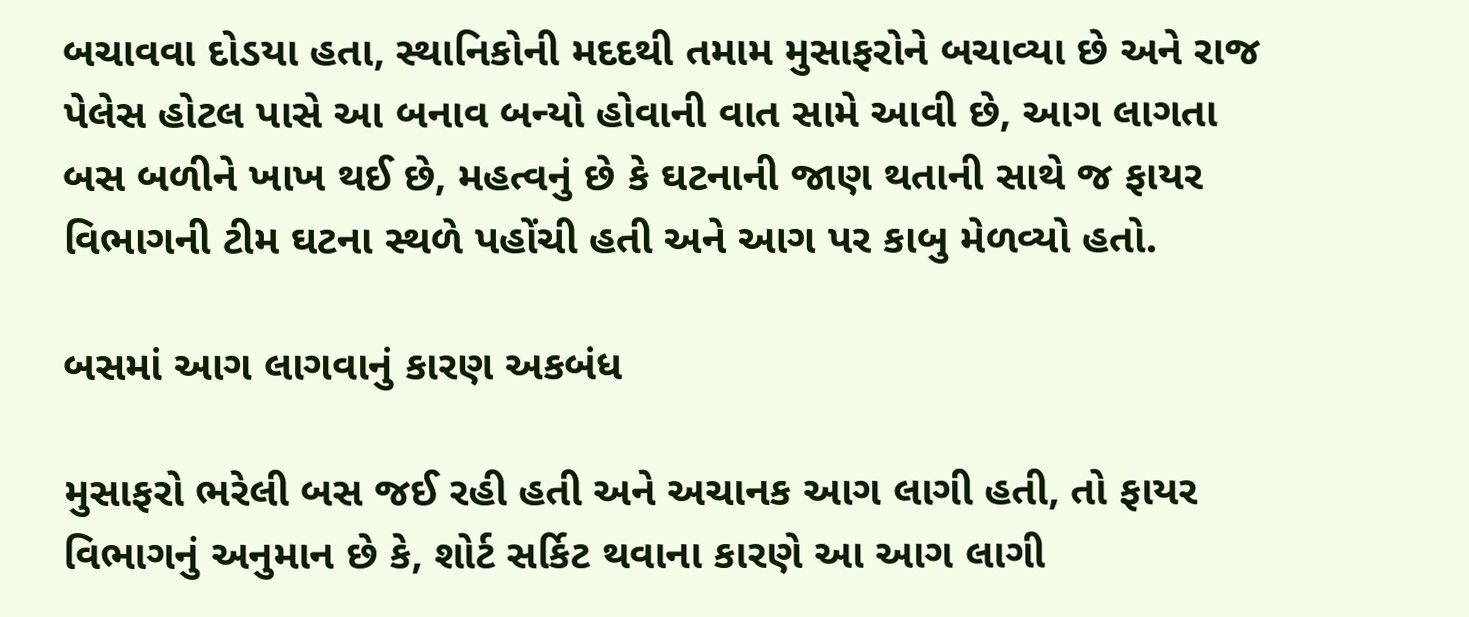બચાવવા દોડયા હતા, સ્થાનિકોની મદદથી તમામ મુસાફરોને બચાવ્યા છે અને રાજ પેલેસ હોટલ પાસે આ બનાવ બન્યો હોવાની વાત સામે આવી છે, આગ લાગતા બસ બળીને ખાખ થઈ છે, મહત્વનું છે કે ઘટનાની જાણ થતાની સાથે જ ફાયર વિભાગની ટીમ ઘટના સ્થળે પહોંચી હતી અને આગ પર કાબુ મેળવ્યો હતો.

બસમાં આગ લાગવાનું કારણ અકબંધ

મુસાફરો ભરેલી બસ જઈ રહી હતી અને અચાનક આગ લાગી હતી, તો ફાયર વિભાગનું અનુમાન છે કે, શોર્ટ સર્કિટ થવાના કારણે આ આગ લાગી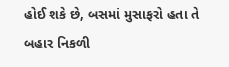હોઈ શકે છે, બસમાં મુસાફરો હતા તે બહાર નિકળી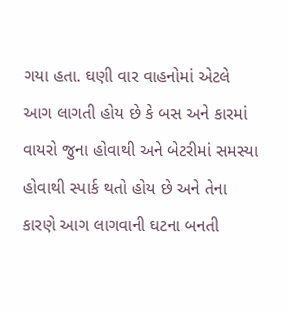ગયા હતા. ઘણી વાર વાહનોમાં એટલે આગ લાગતી હોય છે કે બસ અને કારમાં વાયરો જુના હોવાથી અને બેટરીમાં સમસ્યા હોવાથી સ્પાર્ક થતો હોય છે અને તેના કારણે આગ લાગવાની ઘટના બનતી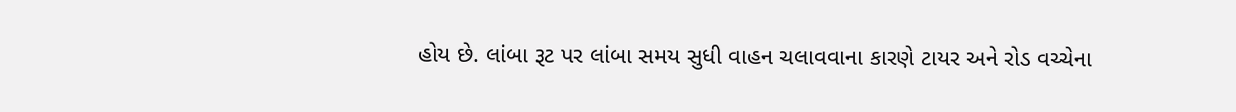હોય છે. લાંબા રૂટ પર લાંબા સમય સુધી વાહન ચલાવવાના કારણે ટાયર અને રોડ વચ્ચેના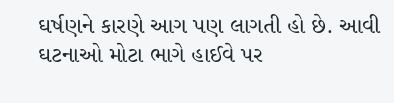ઘર્ષણને કારણે આગ પણ લાગતી હો છે. આવી ઘટનાઓ મોટા ભાગે હાઈવે પર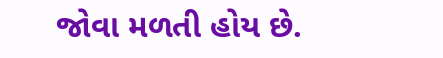જોવા મળતી હોય છે.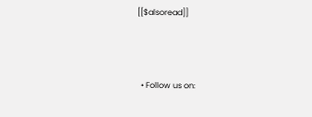[[$alsoread]]



  • Follow us on: